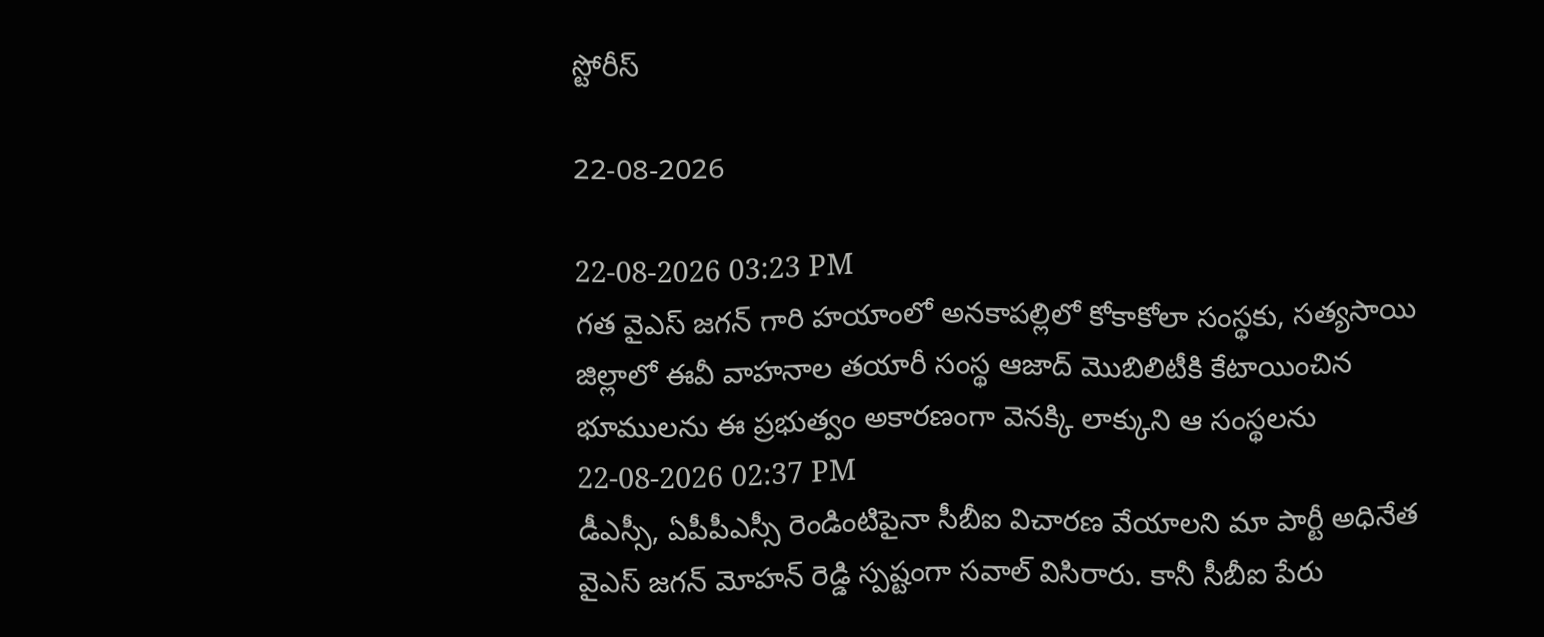స్టోరీస్

22-08-2026

22-08-2026 03:23 PM
గత వైఎస్ జగన్ గారి హయాంలో అనకాపల్లిలో కోకాకోలా సంస్థకు, సత్యసాయి జిల్లాలో ఈవీ వాహనాల తయారీ సంస్థ ఆజాద్ మొబిలిటీకి కేటాయించిన భూములను ఈ ప్రభుత్వం అకారణంగా వెనక్కి లాక్కుని ఆ సంస్థలను
22-08-2026 02:37 PM
డీఎస్సీ, ఏపీపీఎస్సీ రెండింటిపైనా సీబీఐ విచారణ వేయాలని మా పార్టీ అధినేత వైఎస్ జగన్ మోహన్ రెడ్డి స్పష్టంగా సవాల్ విసిరారు. కానీ సీబీఐ పేరు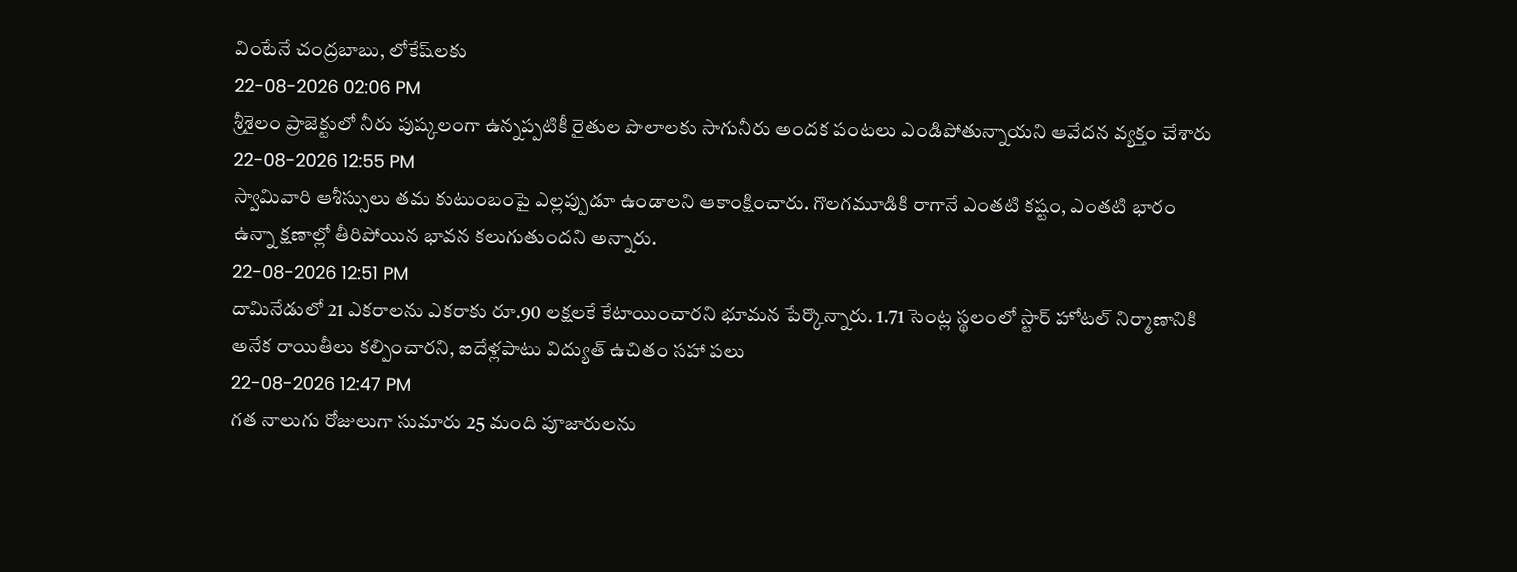వింటేనే చంద్రబాబు, లోకేష్‌లకు
22-08-2026 02:06 PM
శ్రీశైలం ప్రాజెక్టులో నీరు పుష్కలంగా ఉన్నప్పటికీ రైతుల పొలాలకు సాగునీరు అందక పంటలు ఎండిపోతున్నాయని ఆవేదన వ్యక్తం చేశారు
22-08-2026 12:55 PM
స్వామివారి ఆశీస్సులు తమ కుటుంబంపై ఎల్లప్పుడూ ఉండాలని ఆకాంక్షించారు. గొలగమూడికి రాగానే ఎంతటి కష్టం, ఎంతటి భారం ఉన్నా క్షణాల్లో తీరిపోయిన భావన కలుగుతుందని అన్నారు.
22-08-2026 12:51 PM
దామినేడులో 21 ఎకరాలను ఎకరాకు రూ.90 లక్షలకే కేటాయించారని భూమన పేర్కొన్నారు. 1.71 సెంట్ల స్థలంలో స్టార్‌ హోటల్‌ నిర్మాణానికి అనేక రాయితీలు కల్పించారని, ఐదేళ్లపాటు విద్యుత్‌ ఉచితం సహా పలు
22-08-2026 12:47 PM
గత నాలుగు రోజులుగా సుమారు 25 మంది పూజారులను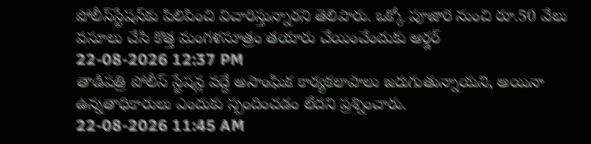పోలీస్‌స్టేషన్‌కు పిలిపించి విచారిస్తున్నారని తెలిపారు. ఒక్కో పూజారి నుంచి రూ.50 వేలు వసూలు చేసి కొత్త మంగళసూత్రం తయారు చేయించేందుకు ఆర్డర్‌
22-08-2026 12:37 PM
తాడిపత్రి పోలీస్‌ స్టేషన్ల వద్దే అసాంఘిక కార్యకలాపాలు జరుగుతున్నాయని, అయినా ఉన్నతాధికారులు ఎందుకు స్పందించడం లేదని ప్రశ్నించారు.
22-08-2026 11:45 AM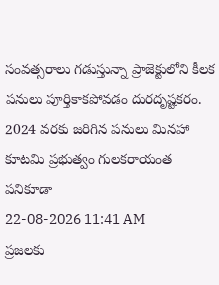సంవత్సరాలు గడుస్తున్నా ప్రాజెక్టులోని కీలక పనులు పూర్తికాకపోవడం దురదృష్టకరం. 2024 వరకు జరిగిన పనులు మినహా కూటమి ప్రభుత్వం గులకరాయంత పనికూడా
22-08-2026 11:41 AM
ప్రజలకు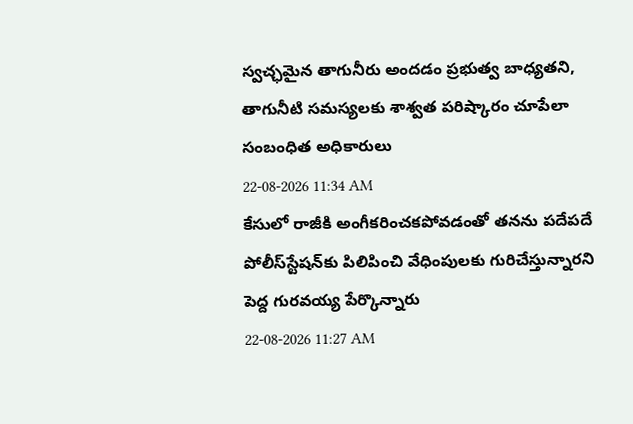స్వచ్ఛమైన తాగునీరు అందడం ప్రభుత్వ బాధ్యతని, తాగునీటి సమస్యలకు శాశ్వత పరిష్కారం చూపేలా సంబంధిత అధికారులు
22-08-2026 11:34 AM
కేసులో రాజీకి అంగీకరించకపోవడంతో తనను పదేపదే పోలీస్‌స్టేషన్‌కు పిలిపించి వేధింపులకు గురిచేస్తున్నారని పెద్ద గురవయ్య పేర్కొన్నారు
22-08-2026 11:27 AM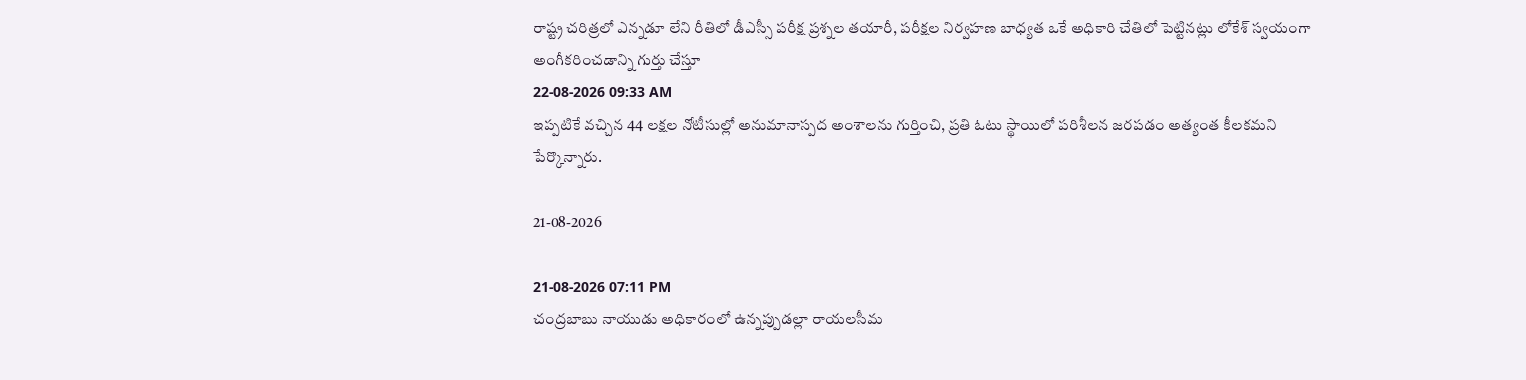రాష్ట్ర చరిత్రలో ఎన్నడూ లేని రీతిలో డీఎస్సీ పరీక్ష ప్రశ్నల తయారీ, పరీక్షల నిర్వహణ బాధ్యత ఒకే అధికారి చేతిలో పెట్టినట్లు లోకేశ్‌ స్వయంగా అంగీకరించడాన్ని గుర్తు చేస్తూ
22-08-2026 09:33 AM
ఇప్పటికే వచ్చిన 44 లక్షల నోటీసుల్లో అనుమానాస్పద అంశాలను గుర్తించి, ప్రతి ఓటు స్థాయిలో పరిశీలన జరపడం అత్యంత కీలకమని పేర్కొన్నారు.

21-08-2026

21-08-2026 07:11 PM
చంద్రబాబు నాయుడు అధికారంలో ఉన్నప్పుడల్లా రాయలసీమ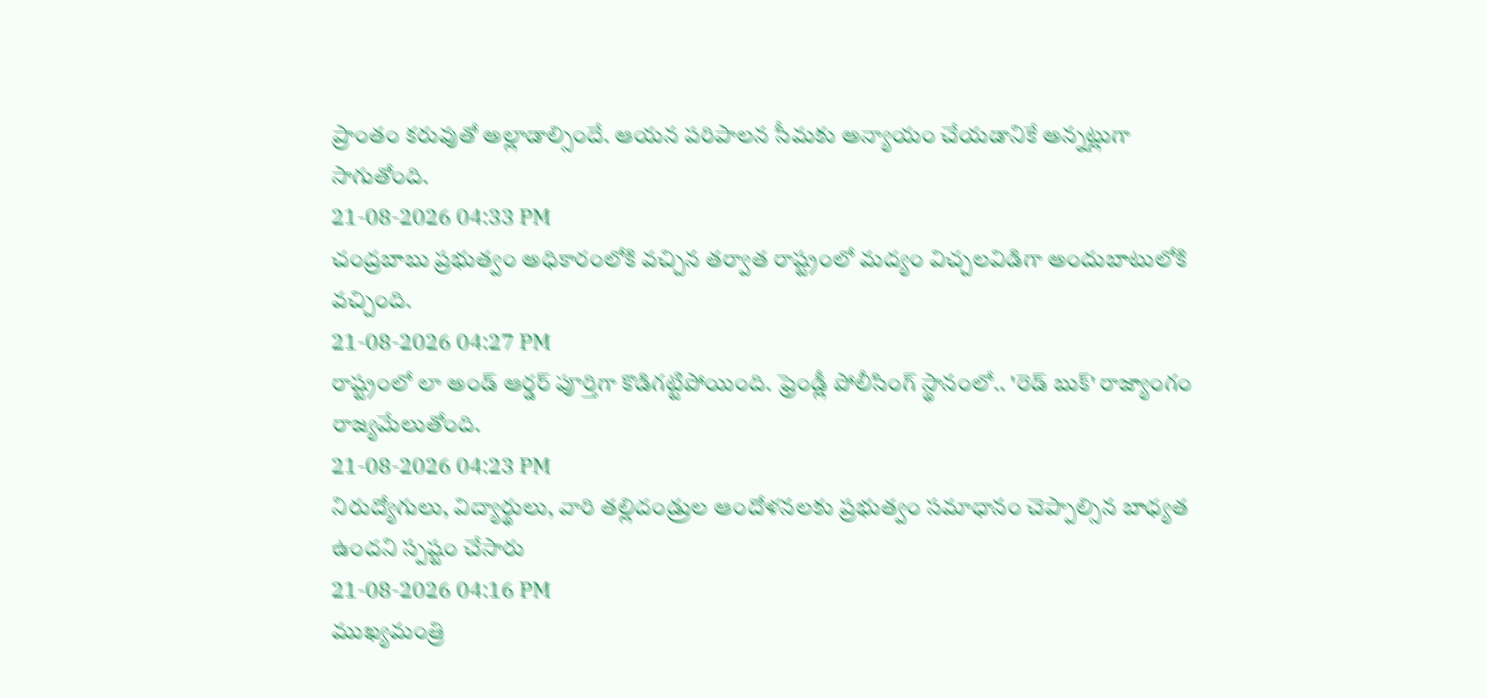ప్రాంతం కరువుతో అల్లాడాల్సిందే. ఆయన పరిపాలన సీమకు అన్యాయం చేయడానికే అన్నట్లుగా సాగుతోంది.
21-08-2026 04:33 PM
చంద్రబాబు ప్రభుత్వం అధికారంలోకి వచ్చిన తర్వాత రాష్ట్రంలో మద్యం విచ్చలవిడిగా అందుబాటులోకి వచ్చింది.
21-08-2026 04:27 PM
రాష్ట్రంలో లా అండ్ ఆర్డర్ పూర్తిగా కొడిగట్టిపోయింది. ఫ్రెండ్లీ పోలీసింగ్ స్థానంలో.. 'రెడ్ బుక్' రాజ్యాంగం రాజ్యమేలుతోంది.
21-08-2026 04:23 PM
నిరుద్యోగులు, విద్యార్థులు, వారి తల్లిదండ్రుల ఆందోళనలకు ప్రభుత్వం సమాధానం చెప్పాల్సిన బాధ్యత ఉందని స్పష్టం చేసారు
21-08-2026 04:16 PM
ముఖ్యమంత్రి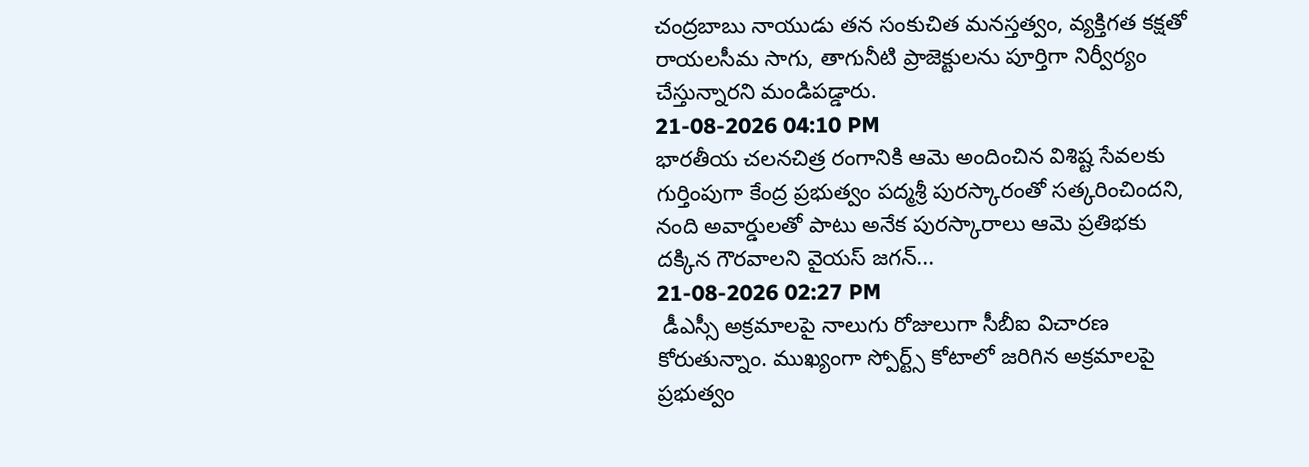చంద్రబాబు నాయుడు తన సంకుచిత మనస్తత్వం, వ్యక్తిగత కక్షతో రాయలసీమ సాగు, తాగునీటి ప్రాజెక్టులను పూర్తిగా నిర్వీర్యం చేస్తున్నారని మండిపడ్డారు.
21-08-2026 04:10 PM
భారతీయ చలనచిత్ర రంగానికి ఆమె అందించిన విశిష్ట సేవలకు గుర్తింపుగా కేంద్ర ప్రభుత్వం పద్మశ్రీ పురస్కారంతో సత్కరించిందని, నంది అవార్డులతో పాటు అనేక పురస్కారాలు ఆమె ప్రతిభకు దక్కిన గౌరవాలని వైయస్‌ జగన్‌...
21-08-2026 02:27 PM
 డీఎస్సీ అక్రమాలపై నాలుగు రోజులుగా సీబీఐ విచారణ కోరుతున్నాం. ముఖ్యంగా స్పోర్ట్స్‌ కోటాలో జరిగిన అక్రమాలపై ప్రభుత్వం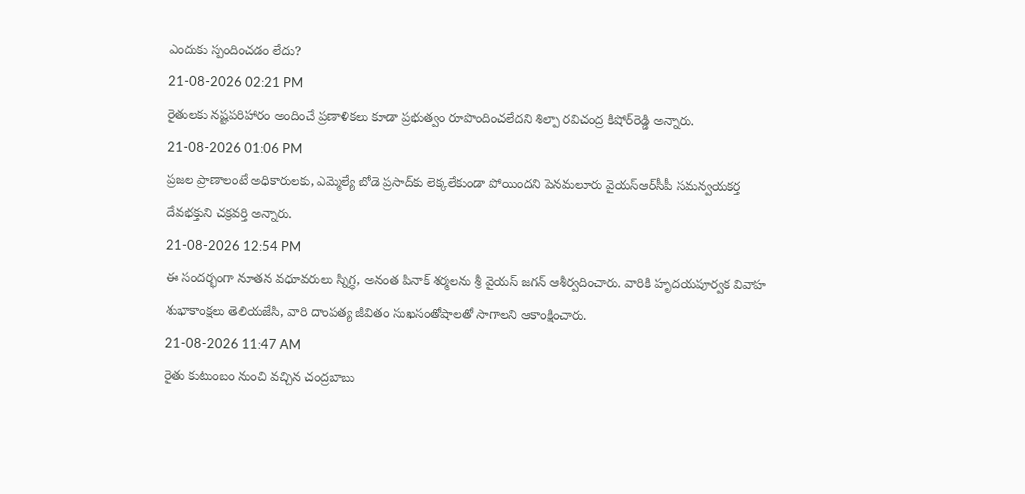ఎందుకు స్పందించడం లేదు?
21-08-2026 02:21 PM
రైతులకు నష్టపరిహారం అందించే ప్రణాళికలు కూడా ప్రభుత్వం రూపొందించలేదని శిల్పా రవిచంద్ర కిషోర్‌రెడ్డి అన్నారు.
21-08-2026 01:06 PM
ప్రజల ప్రాణాలంటే అధికారులకు, ఎమ్మెల్యే బోడె ప్రసాద్‌కు లెక్కలేకుండా పోయిందని పెనమలూరు వైయ‌స్ఆర్‌సీపీ స‌మ‌న్వ‌య‌క‌ర్త‌ దేవభక్తుని చక్రవర్తి అన్నారు.
21-08-2026 12:54 PM
ఈ సందర్భంగా నూతన వధూవరులు స్నిగ్ధ, అనంత పినాక్‌ శర్మలను శ్రీ వైయస్‌ జగన్‌ ఆశీర్వదించారు. వారికి హృదయపూర్వక వివాహ శుభాకాంక్షలు తెలియజేసి, వారి దాంపత్య జీవితం సుఖసంతోషాలతో సాగాలని ఆకాంక్షించారు.
21-08-2026 11:47 AM
రైతు కుటుంబం నుంచి వచ్చిన చంద్రబాబు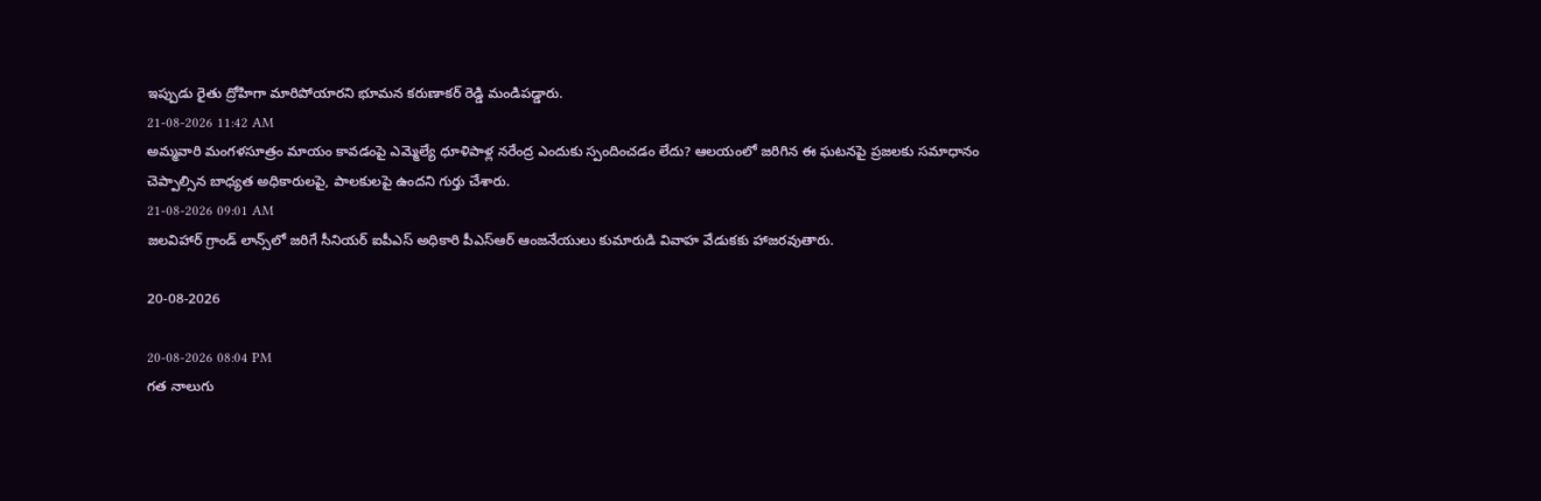ఇప్పుడు రైతు ద్రోహిగా మారిపోయారని భూమన కరుణాకర్ రెడ్డి మండిపడ్డారు.
21-08-2026 11:42 AM
అమ్మవారి మంగళసూత్రం మాయం కావడంపై ఎమ్మెల్యే ధూళిపాళ్ల నరేంద్ర ఎందుకు స్పందించడం లేదు? ఆలయంలో జరిగిన ఈ ఘటనపై ప్రజలకు సమాధానం చెప్పాల్సిన బాధ్యత అధికారులపై, పాలకులపై ఉంద‌ని గుర్తు చేశారు.
21-08-2026 09:01 AM
జలవిహార్‌ గ్రాండ్‌ లాన్స్‌లో జరిగే సీనియర్‌ ఐపీఎస్‌ అధికారి పీఎస్‌ఆర్‌ ఆంజనేయులు కుమారుడి వివాహ వేడుకకు హాజరవుతారు.

20-08-2026

20-08-2026 08:04 PM
గత నాలుగు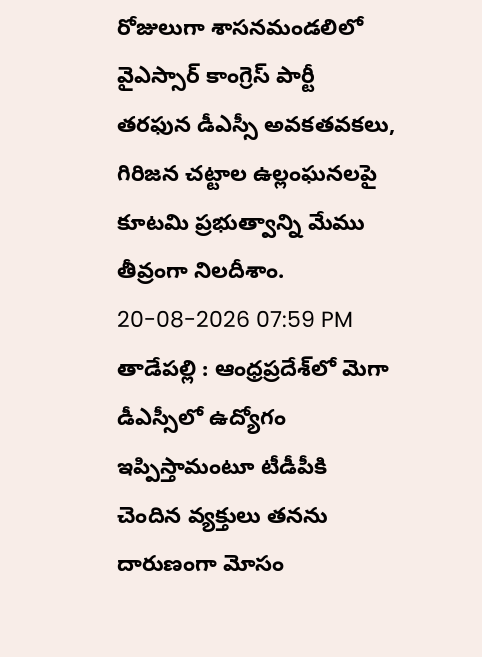రోజులుగా శాసనమండలిలో వైఎస్సార్ కాంగ్రెస్ పార్టీ తరఫున డీఎస్సీ అవకతవకలు, గిరిజన చట్టాల ఉల్లంఘనలపై కూటమి ప్రభుత్వాన్ని మేము తీవ్రంగా నిలదీశాం.
20-08-2026 07:59 PM
తాడేపల్లి : ఆంధ్రప్రదేశ్‌లో మెగా డీఎస్సీలో ఉద్యోగం ఇప్పిస్తామంటూ టీడీపీకి చెందిన వ్యక్తులు తనను దారుణంగా మోసం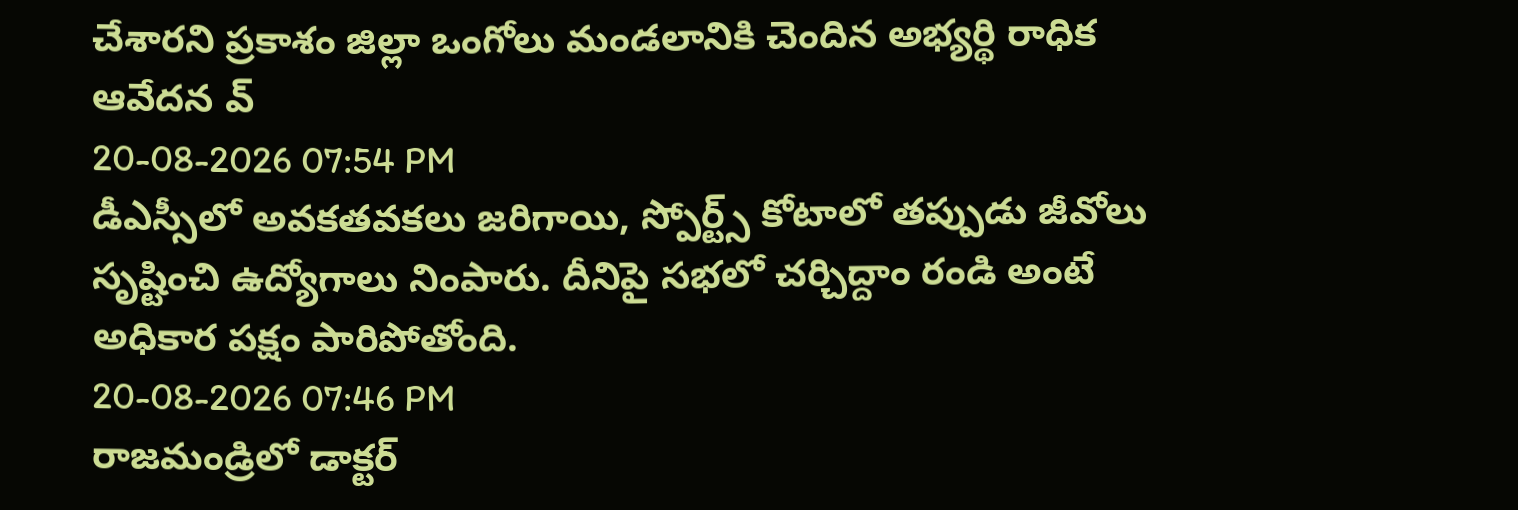చేశారని ప్రకాశం జిల్లా ఒంగోలు మండలానికి చెందిన అభ్యర్థి రాధిక ఆవేదన వ్
20-08-2026 07:54 PM
డీఎస్సీలో అవకతవకలు జరిగాయి, స్పోర్ట్స్ కోటాలో తప్పుడు జీవోలు సృష్టించి ఉద్యోగాలు నింపారు. దీనిపై సభలో చర్చిద్దాం రండి అంటే అధికార పక్షం పారిపోతోంది.
20-08-2026 07:46 PM
రాజమండ్రిలో డాక్టర్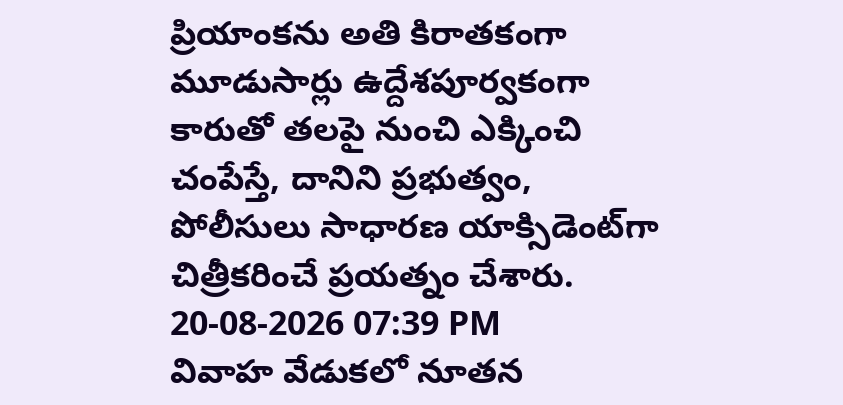ప్రియాంకను అతి కిరాతకంగా మూడుసార్లు ఉద్దేశపూర్వకంగా కారుతో తలపై నుంచి ఎక్కించి చంపేస్తే, దానిని ప్రభుత్వం, పోలీసులు సాధారణ యాక్సిడెంట్‌గా చిత్రీకరించే ప్రయత్నం చేశారు.
20-08-2026 07:39 PM
వివాహ వేడుకలో నూతన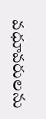వధూవరులను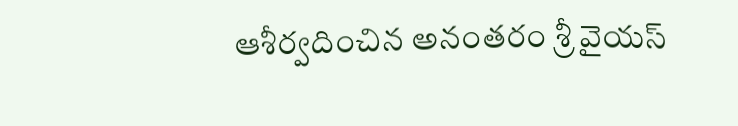ఆశీర్వదించిన అనంతరం శ్రీ వైయ‌స్‌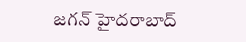జగన్‌ హైదరాబాద్‌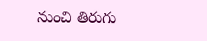నుంచి తిరుగు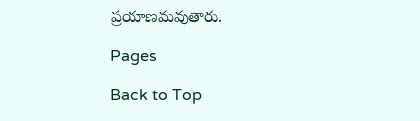ప్రయాణమవుతారు.

Pages

Back to Top